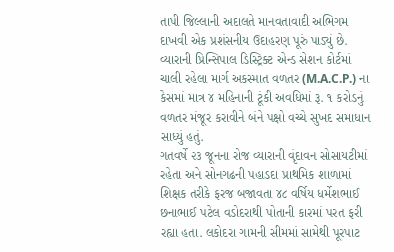તાપી જિલ્લાની અદાલતે માનવતાવાદી અભિગમ દાખવી એક પ્રશંસનીય ઉદાહરણ પૂરું પાડ્યું છે. વ્યારાની પ્રિન્સિપાલ ડિસ્ટ્રિક્ટ એન્ડ સેશન કોર્ટમાં ચાલી રહેલા માર્ગ અકસ્માત વળતર (M.A.C.P.) ના કેસમાં માત્ર ૪ મહિનાની ટૂંકી અવધિમાં રૂ. ૧ કરોડનું વળતર મંજૂર કરાવીને બંને પક્ષો વચ્ચે સુખદ સમાધાન સાધ્યું હતું.
ગતવર્ષે ૨૩ જૂનના રોજ વ્યારાની વૃંદાવન સોસાયટીમાં રહેતા અને સોનગઢની પહાડદા પ્રાથમિક શાળામાં શિક્ષક તરીકે ફરજ બજાવતા ૪૮ વર્ષિય ધર્મેશભાઈ છનાભાઈ પટેલ વડોદરાથી પોતાની કારમાં પરત ફરી રહ્યા હતા. લકોદરા ગામની સીમમાં સામેથી પૂરપાટ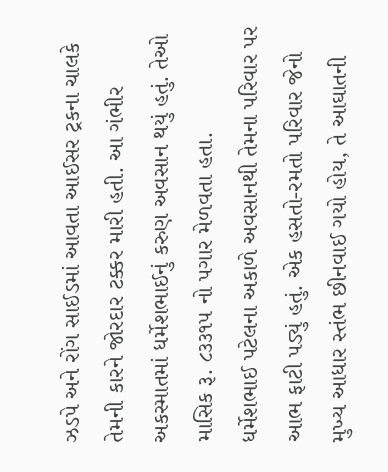ઝડપે અને રોંગ સાઈડમાં આવતા આઈસર ટ્રકના ચાલકે તેમની કારને જોરદાર ટક્કર મારી હતી. આ ગંભીર અકસ્માતમાં ધર્મેશભાઈનું કરુણ અવસાન થયું હતું. તેઓ માસિક રૂ. ૮૩૩૧૫ નો પગાર મેળવતા હતા.
ધર્મેશભાઈ પટેલના અકાળે અવસાનથી તેમના પરિવાર પર આભ ફાટી પડ્યું હતું. એક હસતો-રમતો પરિવાર જેનો મુખ્ય આધાર સ્તંભ છીનવાઈ ગયો હોય, તે આઘાતની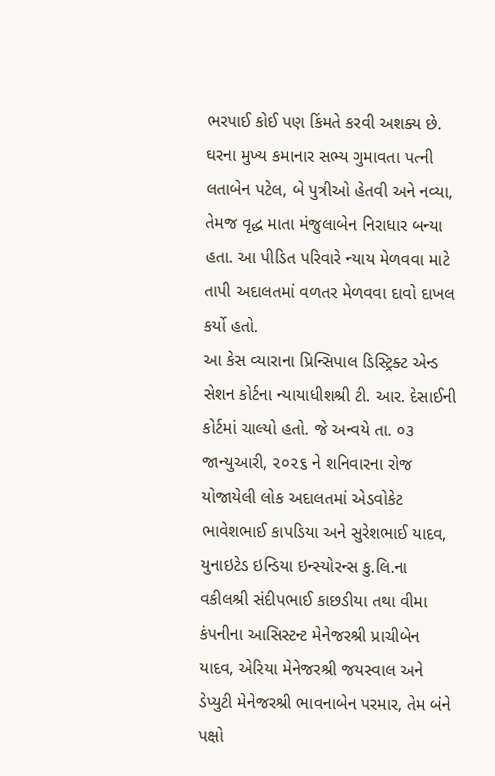ભરપાઈ કોઈ પણ કિંમતે કરવી અશક્ય છે. ઘરના મુખ્ય કમાનાર સભ્ય ગુમાવતા પત્ની લતાબેન પટેલ, બે પુત્રીઓ હેતવી અને નવ્યા, તેમજ વૃદ્ધ માતા મંજુલાબેન નિરાધાર બન્યા હતા. આ પીડિત પરિવારે ન્યાય મેળવવા માટે તાપી અદાલતમાં વળતર મેળવવા દાવો દાખલ કર્યો હતો.
આ કેસ વ્યારાના પ્રિન્સિપાલ ડિસ્ટ્રિક્ટ એન્ડ સેશન કોર્ટના ન્યાયાધીશશ્રી ટી. આર. દેસાઈની કોર્ટમાં ચાલ્યો હતો. જે અન્વયે તા. ૦૩ જાન્યુઆરી, ૨૦૨૬ ને શનિવારના રોજ યોજાયેલી લોક અદાલતમાં એડવોકેટ ભાવેશભાઈ કાપડિયા અને સુરેશભાઈ યાદવ, યુનાઇટેડ ઇન્ડિયા ઇન્સ્યોરન્સ કુ.લિ.ના વકીલશ્રી સંદીપભાઈ કાછડીયા તથા વીમા કંપનીના આસિસ્ટન્ટ મેનેજરશ્રી પ્રાચીબેન યાદવ, એરિયા મેનેજરશ્રી જયસ્વાલ અને ડેપ્યુટી મેનેજરશ્રી ભાવનાબેન પરમાર, તેમ બંને પક્ષો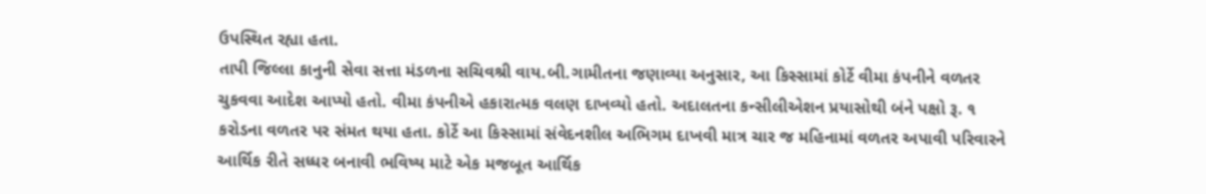ઉપસ્થિત રહ્યા હતા.
તાપી જિલ્લા કાનુની સેવા સત્તા મંડળના સચિવશ્રી વાય.બી.ગામીતના જણાવ્યા અનુસાર, આ કિસ્સામાં કોર્ટે વીમા કંપનીને વળતર ચુકવવા આદેશ આપ્યો હતો. વીમા કંપનીએ હકારાત્મક વલણ દાખવ્યો હતો. અદાલતના કન્સીલીએશન પ્રયાસોથી બંને પક્ષો રૂ. ૧ કરોડના વળતર પર સંમત થયા હતા. કોર્ટે આ કિસ્સામાં સંવેદનશીલ અભિગમ દાખવી માત્ર ચાર જ મહિનામાં વળતર અપાવી પરિવારને આર્થિક રીતે સધ્ધર બનાવી ભવિષ્ય માટે એક મજબૂત આર્થિક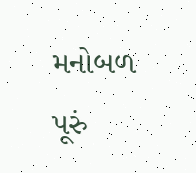મનોબળ પૂરું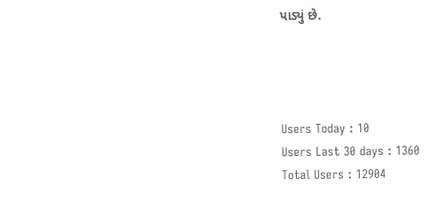પાડ્યું છે.




Users Today : 10
Users Last 30 days : 1360
Total Users : 12904